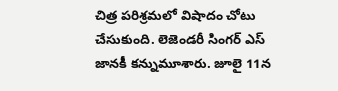చిత్ర పరిశ్రమలో విషాదం చోటు చేసుకుంది. లెజెండరీ సింగర్ ఎస్ జానకీ కన్నుమూశారు. జూలై 11న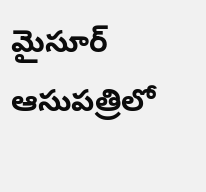మైసూర్ ఆసుపత్రిలో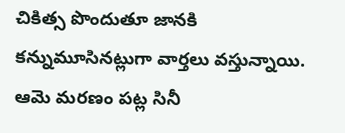చికిత్స పొందుతూ జానకి కన్నుమూసినట్లుగా వార్తలు వస్తున్నాయి. ఆమె మరణం పట్ల సినీ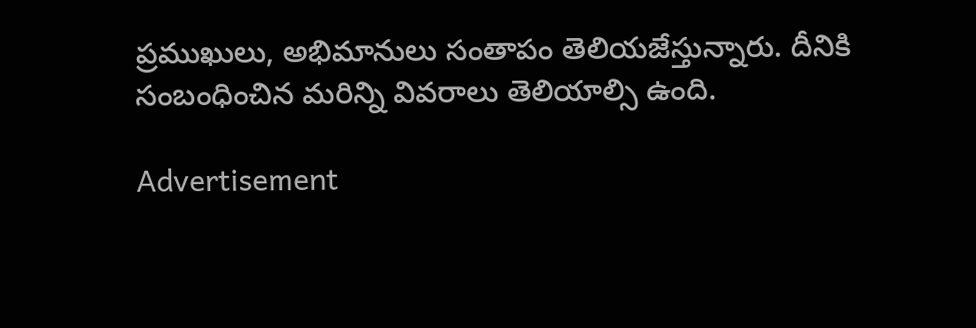ప్రముఖులు, అభిమానులు సంతాపం తెలియజేస్తున్నారు. దీనికి సంబంధించిన మరిన్ని వివరాలు తెలియాల్సి ఉంది.

Advertisement